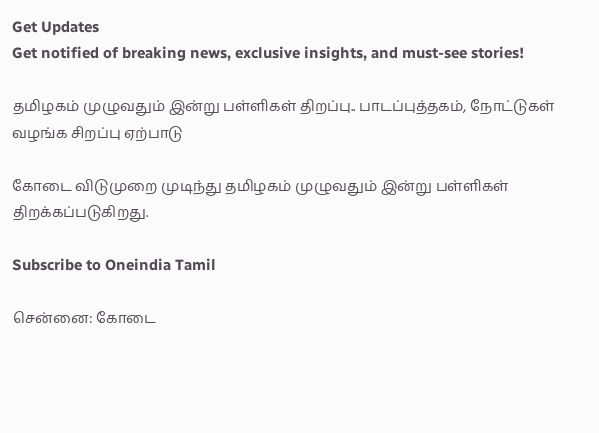Get Updates
Get notified of breaking news, exclusive insights, and must-see stories!

தமிழகம் முழுவதும் இன்று பள்ளிகள் திறப்பு.. பாடப்புத்தகம், நோட்டுகள் வழங்க சிறப்பு ஏற்பாடு

கோடை விடுமுறை முடிந்து தமிழகம் முழுவதும் இன்று பள்ளிகள் திறக்கப்படுகிறது.

Subscribe to Oneindia Tamil

சென்னை: கோடை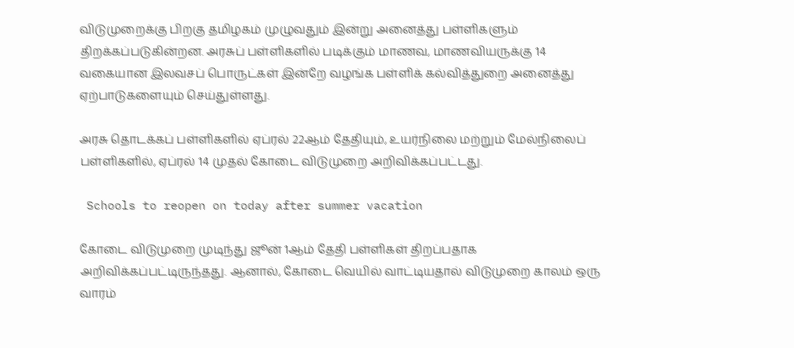விடுமுறைக்கு பிறகு தமிழகம் முழுவதும் இன்று அனைத்து பள்ளிகளும் திறக்கப்படுகின்றன. அரசுப் பள்ளிகளில் படிக்கும் மாணவ, மாணவியருக்கு 14 வகையான இலவசப் பொருட்கள் இன்றே வழங்க பள்ளிக் கல்வித்துறை அனைத்து ஏற்பாடுகளையும் செய்துள்ளது.

அரசு தொடக்கப் பள்ளிகளில் ஏப்ரல் 22ஆம் தேதியும், உயர்நிலை மற்றும் மேல்நிலைப் பள்ளிகளில், ஏப்ரல் 14 முதல் கோடை விடுமுறை அறிவிக்கப்பட்டது.

 Schools to reopen on today after summer vacation

கோடை விடுமுறை முடிந்து ஜூன் 1ஆம் தேதி பள்ளிகள் திறப்பதாக அறிவிக்கப்பட்டிருந்தது. ஆனால், கோடை வெயில் வாட்டியதால் விடுமுறை காலம் ஒரு வாரம்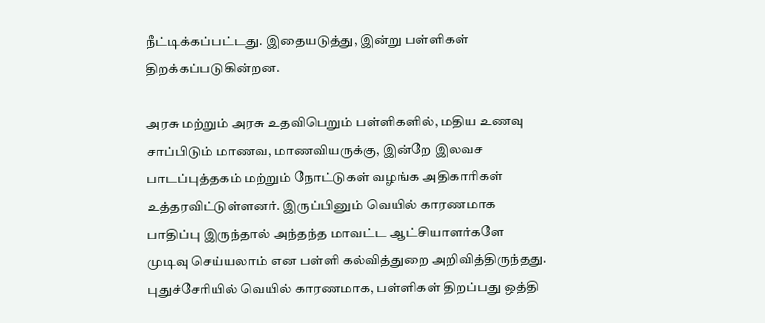நீட்டிக்கப்பட்டது. இதையடுத்து, இன்று பள்ளிகள் திறக்கப்படுகின்றன.

அரசு மற்றும் அரசு உதவிபெறும் பள்ளிகளில், மதிய உணவு சாப்பிடும் மாணவ, மாணவியருக்கு, இன்றே இலவச பாடப்புத்தகம் மற்றும் நோட்டுகள் வழங்க அதிகாரிகள் உத்தரவிட்டுள்ளனர். இருப்பினும் வெயில் காரணமாக பாதிப்பு இருந்தால் அந்தந்த மாவட்ட ஆட்சியாளர்களே முடிவு செய்யலாம் என பள்ளி கல்வித்துறை அறிவித்திருந்தது. புதுச்சேரியில் வெயில் காரணமாக, பள்ளிகள் திறப்பது ஒத்தி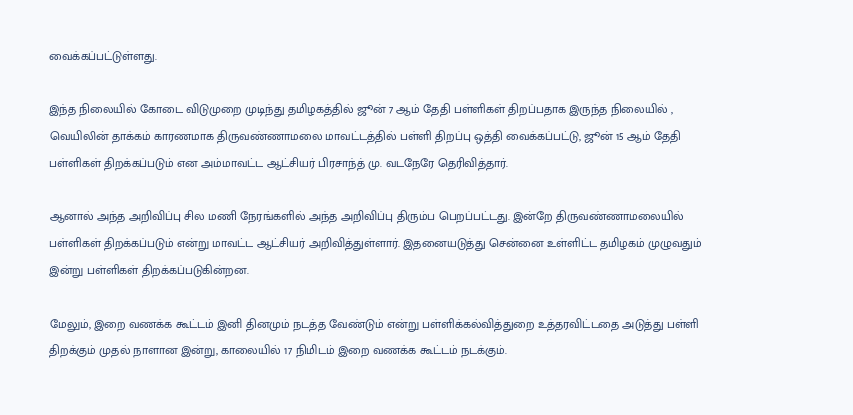வைக்கப்பட்டுள்ளது.

இந்த நிலையில் கோடை விடுமுறை முடிந்து தமிழகத்தில் ஜூன் 7 ஆம் தேதி பள்ளிகள் திறப்பதாக இருந்த நிலையில் , வெயிலின் தாக்கம் காரணமாக திருவண்ணாமலை மாவட்டத்தில் பள்ளி திறப்பு ஒத்தி வைக்கப்பட்டு, ஜூன் 15 ஆம் தேதி பள்ளிகள் திறக்கப்படும் என அம்மாவட்ட ஆட்சியர் பிரசாந்த் மு. வடநேரே தெரிவித்தார்.

ஆனால் அந்த அறிவிப்பு சில மணி நேரங்களில் அந்த அறிவிப்பு திரும்ப பெறப்பட்டது. இன்றே திருவண்ணாமலையில் பள்ளிகள் திறக்கப்படும் என்று மாவட்ட ஆட்சியர் அறிவித்துள்ளார். இதனையடுத்து சென்னை உள்ளிட்ட தமிழகம் முழுவதும் இன்று பள்ளிகள் திறக்கப்படுகின்றன.

மேலும், இறை வணக்க கூட்டம் இனி தினமும் நடத்த வேண்டும் என்று பள்ளிக்கல்வித்துறை உத்தரவிட்டதை அடுத்து பள்ளி திறக்கும் முதல் நாளான இன்று, காலையில் 17 நிமிடம் இறை வணக்க கூட்டம் நடக்கும்.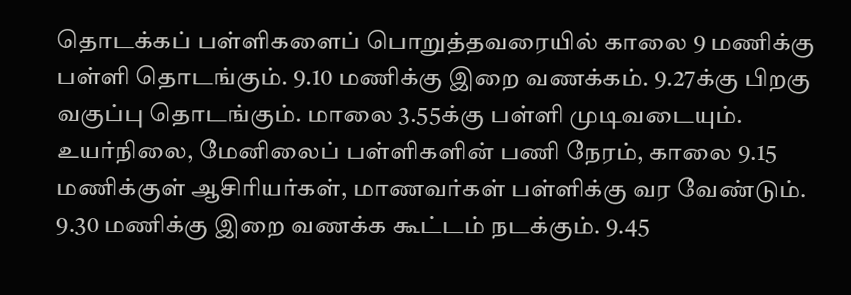தொடக்கப் பள்ளிகளைப் பொறுத்தவரையில் காலை 9 மணிக்கு பள்ளி தொடங்கும். 9.10 மணிக்கு இறை வணக்கம். 9.27க்கு பிறகு வகுப்பு தொடங்கும். மாலை 3.55க்கு பள்ளி முடிவடையும். உயர்நிலை, மேனிலைப் பள்ளிகளின் பணி நேரம், காலை 9.15 மணிக்குள் ஆசிரியர்கள், மாணவர்கள் பள்ளிக்கு வர வேண்டும். 9.30 மணிக்கு இறை வணக்க கூட்டம் நடக்கும். 9.45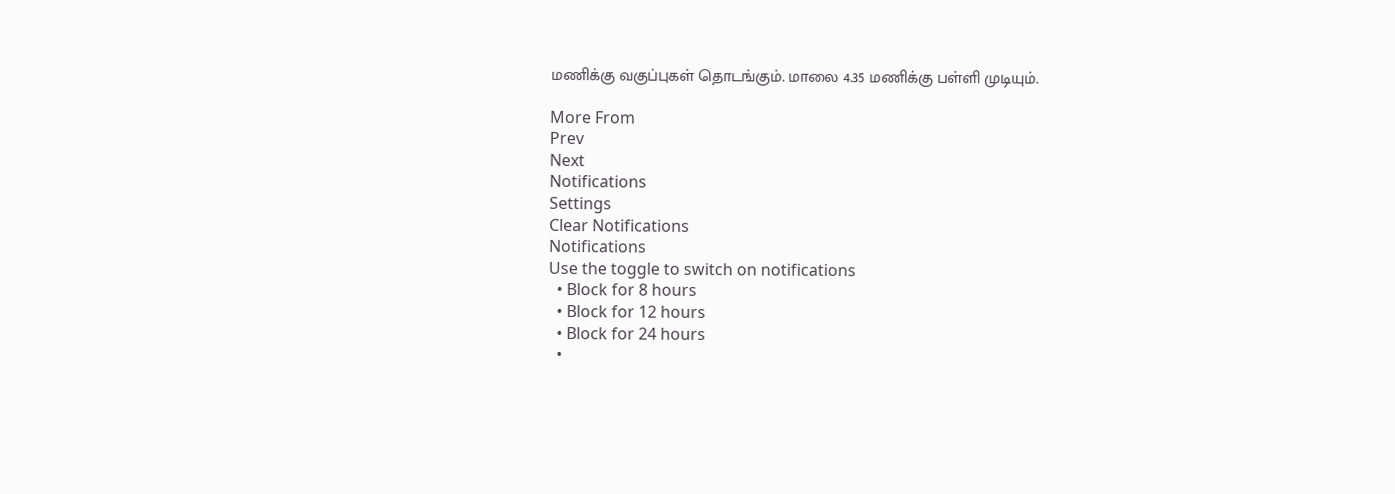மணிக்கு வகுப்புகள் தொடங்கும். மாலை 4.35 மணிக்கு பள்ளி முடியும்.

More From
Prev
Next
Notifications
Settings
Clear Notifications
Notifications
Use the toggle to switch on notifications
  • Block for 8 hours
  • Block for 12 hours
  • Block for 24 hours
  •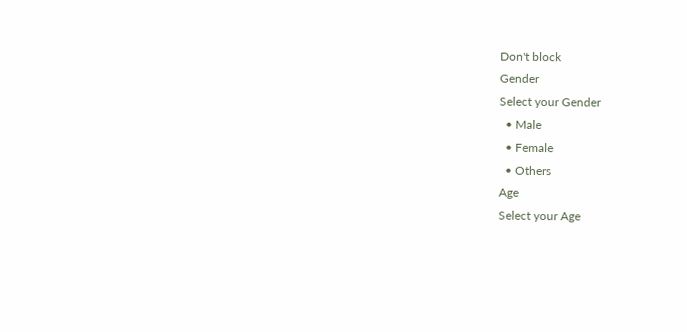Don't block
Gender
Select your Gender
  • Male
  • Female
  • Others
Age
Select your Age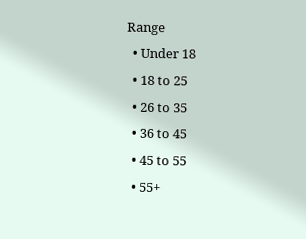Range
  • Under 18
  • 18 to 25
  • 26 to 35
  • 36 to 45
  • 45 to 55
  • 55+